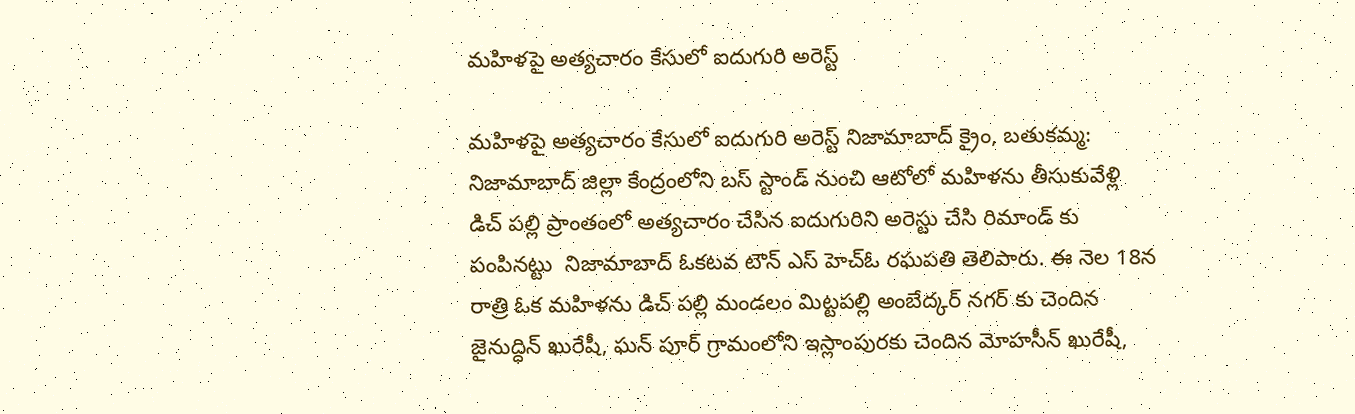మహిళపై అత్యచారం కేసులో ఐదుగురి అరెస్ట్

మహిళపై అత్యచారం కేసులో ఐదుగురి అరెస్ట్ నిజామాబాద్ క్రైం, బతుకమ్మ: నిజామాబాద్ జిల్లా కేంద్రంలోని బస్ స్టాండ్ నుంచి ఆటోలో మహిళను తీసుకువేళ్లి డిచ్ పల్లి ప్రాంతంలో అత్యచారం చేసిన ఐదుగురిని అరెస్టు చేసి రిమాండ్ కు పంపినట్టు  నిజామాబాద్ ఓకటవ టౌన్ ఎస్ హెచ్ఓ రఘపతి తెలిపారు. ఈ నెల 18న రాత్రి ఓక మహిళను డిచ్ పల్లి మండలం మిట్టపల్లి అంబేద్కర్ నగర్ కు చెందిన జైనుద్ధిన్ ఖురేషీ, ఘన్ పూర్ గ్రామంలోని ఇస్లాంపురకు చెందిన మోహసీన్ ఖురేషీ,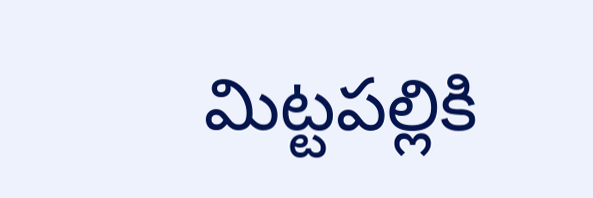మిట్టపల్లికి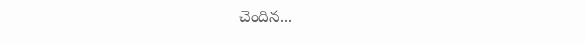చెందిన...